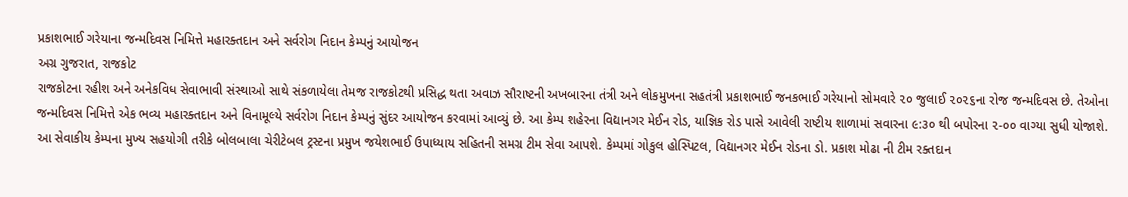પ્રકાશભાઈ ગરેયાના જન્મદિવસ નિમિત્તે મહારક્તદાન અને સર્વરોગ નિદાન કેમ્પનું આયોજન
અગ્ર ગુજરાત, રાજકોટ
રાજકોટના રહીશ અને અનેકવિધ સેવાભાવી સંસ્થાઓ સાથે સંકળાયેલા તેમજ રાજકોટથી પ્રસિદ્ધ થતા અવાઝ સૌરાષ્ટની અખબારના તંત્રી અને લોકમુખના સહતંત્રી પ્રકાશભાઈ જનકભાઈ ગરેયાનો સોમવારે ૨૦ જુલાઈ ૨૦૨૬ના રોજ જન્મદિવસ છે. તેઓના જન્મદિવસ નિમિત્તે એક ભવ્ય મહારક્તદાન અને વિનામૂલ્યે સર્વરોગ નિદાન કેમ્પનું સુંદર આયોજન કરવામાં આવ્યું છે. આ કેમ્પ શહેરના વિદ્યાનગર મેઈન રોડ, યાજ્ઞિક રોડ પાસે આવેલી રાષ્ટીય શાળામાં સવારના ૯:૩૦ થી બપોરના ૨-૦૦ વાગ્યા સુધી યોજાશે.
આ સેવાકીય કેમ્પના મુખ્ય સહયોગી તરીકે બોલબાલા ચેરીટેબલ ટ્રસ્ટના પ્રમુખ જયેશભાઈ ઉપાધ્યાય સહિતની સમગ્ર ટીમ સેવા આપશે. કેમ્પમાં ગોકુલ હોસ્પિટલ, વિદ્યાનગર મેઈન રોડના ડો. પ્રકાશ મોઢા ની ટીમ રક્તદાન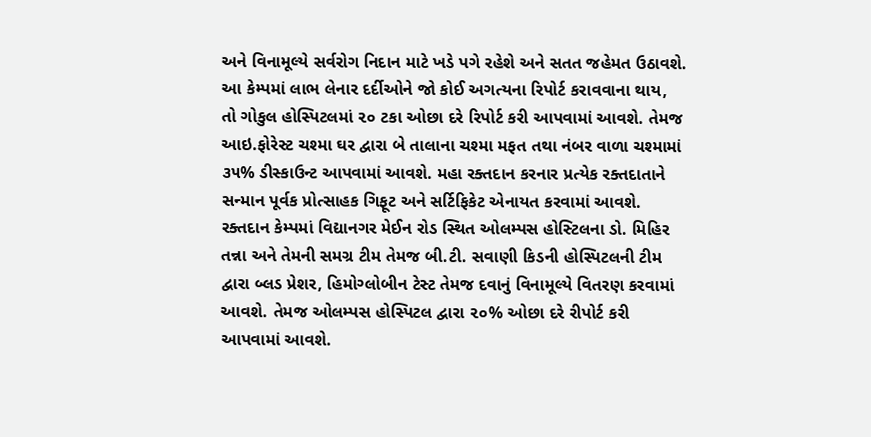અને વિનામૂલ્યે સર્વરોગ નિદાન માટે ખડે પગે રહેશે અને સતત જહેમત ઉઠાવશે. આ કેમ્પમાં લાભ લેનાર દર્દીઓને જો કોઈ અગત્યના રિપોર્ટ કરાવવાના થાય, તો ગોકુલ હોસ્પિટલમાં ૨૦ ટકા ઓછા દરે રિપોર્ટ કરી આપવામાં આવશે. તેમજ આઇ.ફોરેસ્ટ ચશ્મા ઘર દ્વારા બે તાલાના ચશ્મા મફત તથા નંબર વાળા ચશ્મામાં ૩૫% ડીસ્કાઉન્ટ આપવામાં આવશે. મહા રક્તદાન કરનાર પ્રત્યેક રક્તદાતાને સન્માન પૂર્વક પ્રોત્સાહક ગિફૂટ અને સર્ટિફિકેટ એનાયત કરવામાં આવશે.
રક્તદાન કેમ્પમાં વિદ્યાનગર મેઈન રોડ સ્થિત ઓલમ્પસ હોસ્ટિલના ડો. મિહિર તન્ના અને તેમની સમગ્ર ટીમ તેમજ બી.ટી. સવાણી કિડની હોસ્પિટલની ટીમ દ્વારા બ્લડ પ્રેશર, હિમોગ્લોબીન ટેસ્ટ તેમજ દવાનું વિનામૂલ્યે વિતરણ કરવામાં આવશે. તેમજ ઓલમ્પસ હોસ્પિટલ દ્વારા ૨૦% ઓછા દરે રીપોર્ટ કરી આપવામાં આવશે.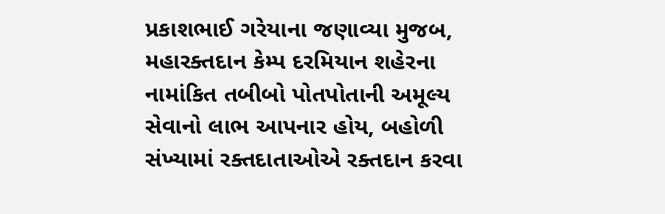પ્રકાશભાઈ ગરેયાના જણાવ્યા મુજબ, મહારક્તદાન કેમ્પ દરમિયાન શહેરના નામાંકિત તબીબો પોતપોતાની અમૂલ્ય સેવાનો લાભ આપનાર હોય, બહોળી સંખ્યામાં રક્તદાતાઓએ રક્તદાન કરવા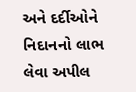અને દર્દીઓને નિદાનનો લાભ લેવા અપીલ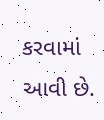કરવામાં આવી છે.